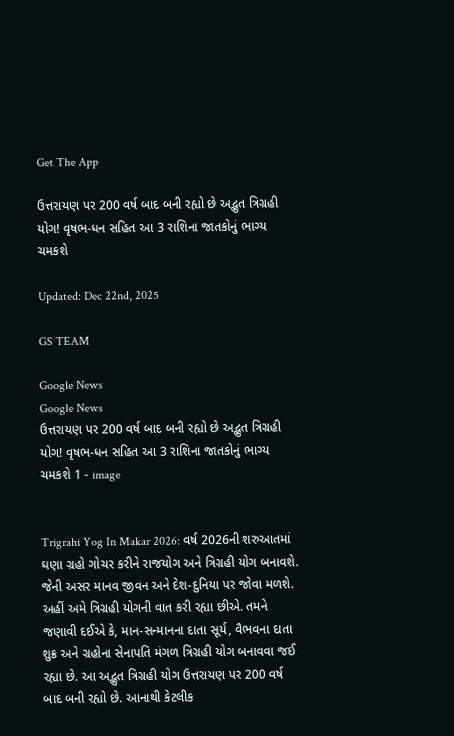Get The App

ઉત્તરાયણ પર 200 વર્ષ બાદ બની રહ્યો છે અદ્ભુત ત્રિગ્રહી યોગ! વૃષભ-ધન સહિત આ 3 રાશિના જાતકોનું ભાગ્ય ચમકશે

Updated: Dec 22nd, 2025

GS TEAM

Google News
Google News
ઉત્તરાયણ પર 200 વર્ષ બાદ બની રહ્યો છે અદ્ભુત ત્રિગ્રહી યોગ! વૃષભ-ધન સહિત આ 3 રાશિના જાતકોનું ભાગ્ય ચમકશે 1 - image


Trigrahi Yog In Makar 2026: વર્ષ 2026ની શરુઆતમાં ઘણા ગ્રહો ગોચર કરીને રાજયોગ અને ત્રિગ્રહી યોગ બનાવશે. જેની અસર માનવ જીવન અને દેશ-દુનિયા પર જોવા મળશે. અહીં અમે ત્રિગ્રહી યોગની વાત કરી રહ્યા છીએ. તમને જણાવી દઈએ કે, માન-સન્માનના દાતા સૂર્ય, વૈભવના દાતા શુક્ર અને ગ્રહોના સેનાપતિ મંગળ ત્રિગ્રહી યોગ બનાવવા જઈ રહ્યા છે. આ અદ્ભુત ત્રિગ્રહી યોગ ઉત્તરાયણ પર 200 વર્ષ બાદ બની રહ્યો છે. આનાથી કેટલીક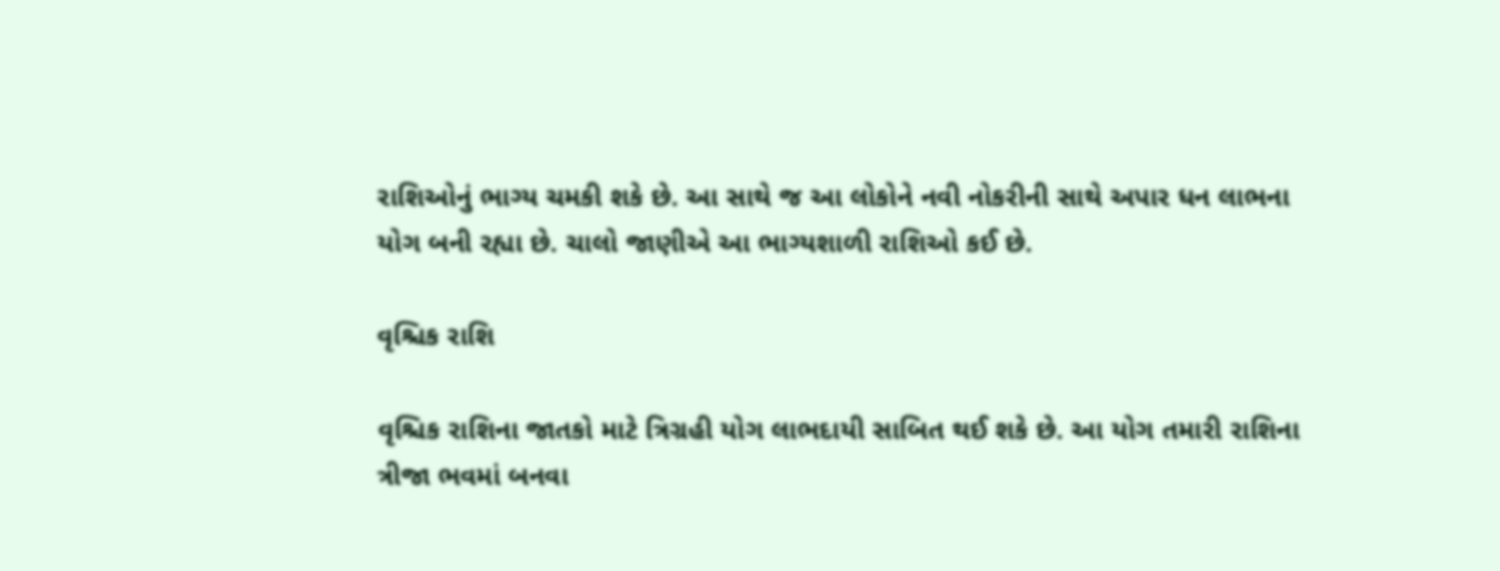રાશિઓનું ભાગ્ય ચમકી શકે છે. આ સાથે જ આ લોકોને નવી નોકરીની સાથે અપાર ધન લાભના યોગ બની રહ્યા છે. ચાલો જાણીએ આ ભાગ્યશાળી રાશિઓ કઈ છે.

વૃશ્ચિક રાશિ

વૃશ્ચિક રાશિના જાતકો માટે ત્રિગ્રહી યોગ લાભદાયી સાબિત થઈ શકે છે. આ યોગ તમારી રાશિના ત્રીજા ભવમાં બનવા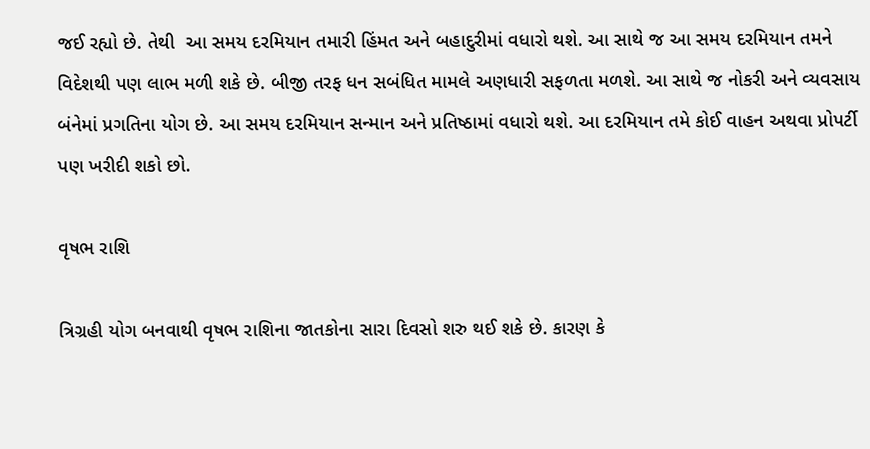જઈ રહ્યો છે. તેથી  આ સમય દરમિયાન તમારી હિંમત અને બહાદુરીમાં વધારો થશે. આ સાથે જ આ સમય દરમિયાન તમને વિદેશથી પણ લાભ મળી શકે છે. બીજી તરફ ધન સબંધિત મામલે અણધારી સફળતા મળશે. આ સાથે જ નોકરી અને વ્યવસાય બંનેમાં પ્રગતિના યોગ છે. આ સમય દરમિયાન સન્માન અને પ્રતિષ્ઠામાં વધારો થશે. આ દરમિયાન તમે કોઈ વાહન અથવા પ્રોપર્ટી પણ ખરીદી શકો છો.

વૃષભ રાશિ

ત્રિગ્રહી યોગ બનવાથી વૃષભ રાશિના જાતકોના સારા દિવસો શરુ થઈ શકે છે. કારણ કે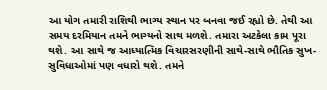આ યોગ તમારી રાશિથી ભાગ્ય સ્થાન પર બનવા જઈ રહ્યો છે. તેથી આ સમય દરમિયાન તમને ભાગ્યનો સાથ મળશે. તમારા અટકેલા કામ પૂરા થશે. આ સાથે જ આધ્યાત્મિક વિચારસરણીની સાથે-સાથે ભૌતિક સુખ-સુવિધાઓમાં પણ વધારો થશે. તમને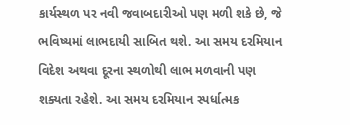કાર્યસ્થળ પર નવી જવાબદારીઓ પણ મળી શકે છે, જે ભવિષ્યમાં લાભદાયી સાબિત થશે. આ સમય દરમિયાન વિદેશ અથવા દૂરના સ્થળોથી લાભ મળવાની પણ શક્યતા રહેશે. આ સમય દરમિયાન સ્પર્ધાત્મક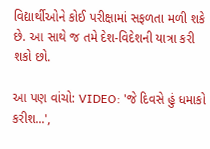વિદ્યાર્થીઓને કોઈ પરીક્ષામાં સફળતા મળી શકે છે. આ સાથે જ તમે દેશ-વિદેશની યાત્રા કરી શકો છો.

આ પણ વાંચો: VIDEO: 'જે દિવસે હું ધમાકો કરીશ...',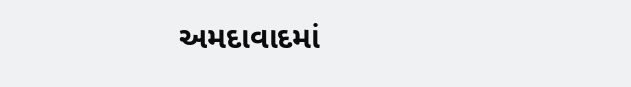અમદાવાદમાં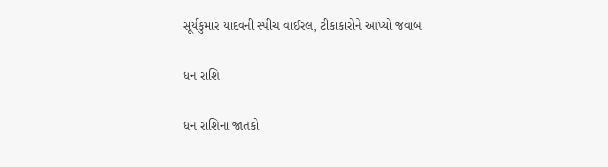સૂર્યકુમાર યાદવની સ્પીચ વાઈરલ, ટીકાકારોને આપ્યો જવાબ

ધન રાશિ

ધન રાશિના જાતકો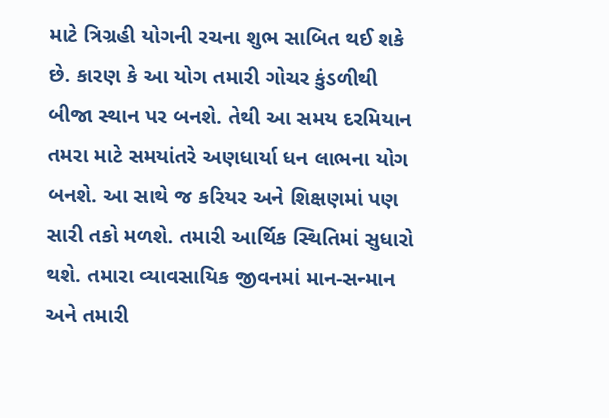માટે ત્રિગ્રહી યોગની રચના શુભ સાબિત થઈ શકે છે. કારણ કે આ યોગ તમારી ગોચર કુંડળીથી બીજા સ્થાન પર બનશે. તેથી આ સમય દરમિયાન તમરા માટે સમયાંતરે અણધાર્યા ધન લાભના યોગ બનશે. આ સાથે જ કરિયર અને શિક્ષણમાં પણ સારી તકો મળશે. તમારી આર્થિક સ્થિતિમાં સુધારો થશે. તમારા વ્યાવસાયિક જીવનમાં માન-સન્માન અને તમારી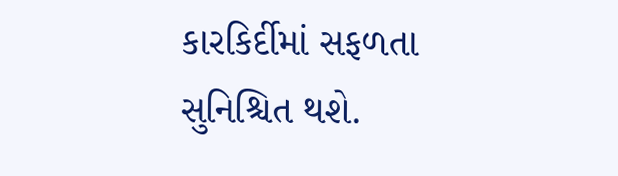કારકિર્દીમાં સફળતા સુનિશ્ચિત થશે.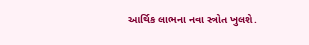આર્થિક લાભના નવા સ્ત્રોત ખુલશે.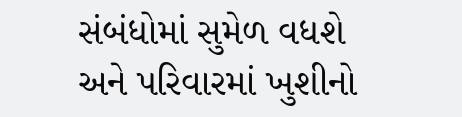સંબંધોમાં સુમેળ વધશે અને પરિવારમાં ખુશીનો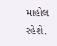માહોલ રહેશે.